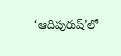‘ఆదిపురుష్’లో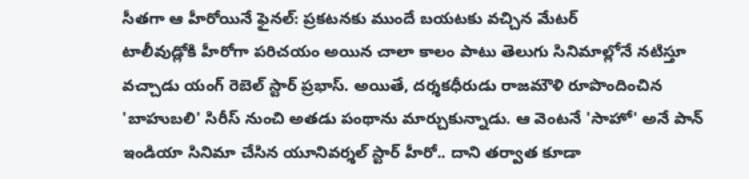సీతగా ఆ హీరోయినే ఫైనల్: ప్రకటనకు ముందే బయటకు వచ్చిన మేటర్
టాలీవుడ్లోకి హీరోగా పరిచయం అయిన చాలా కాలం పాటు తెలుగు సినిమాల్లోనే నటిస్తూ వచ్చాడు యంగ్ రెబెల్ స్టార్ ప్రభాస్. అయితే, దర్శకధీరుడు రాజమౌళి రూపొందించిన 'బాహుబలి' సిరీస్ నుంచి అతడు పంథాను మార్చుకున్నాడు. ఆ వెంటనే 'సాహో' అనే పాన్ ఇండియా సినిమా చేసిన యూనివర్శల్ స్టార్ హీరో.. దాని తర్వాత కూడా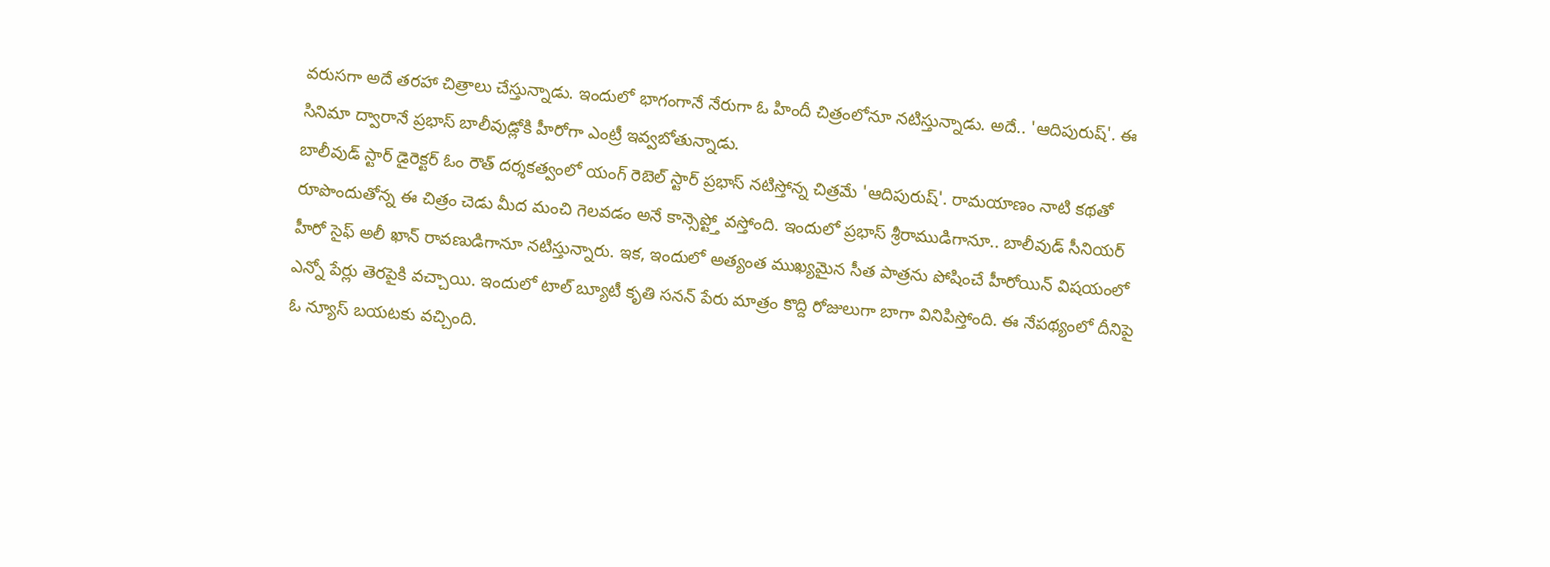వరుసగా అదే తరహా చిత్రాలు చేస్తున్నాడు. ఇందులో భాగంగానే నేరుగా ఓ హిందీ చిత్రంలోనూ నటిస్తున్నాడు. అదే.. 'ఆదిపురుష్'. ఈ సినిమా ద్వారానే ప్రభాస్ బాలీవుడ్లోకి హీరోగా ఎంట్రీ ఇవ్వబోతున్నాడు.
బాలీవుడ్ స్టార్ డైరెక్టర్ ఓం రౌత్ దర్శకత్వంలో యంగ్ రెబెల్ స్టార్ ప్రభాస్ నటిస్తోన్న చిత్రమే 'ఆదిపురుష్'. రామయాణం నాటి కథతో రూపొందుతోన్న ఈ చిత్రం చెడు మీద మంచి గెలవడం అనే కాన్సెప్ట్తో వస్తోంది. ఇందులో ప్రభాస్ శ్రీరాముడిగానూ.. బాలీవుడ్ సీనియర్ హీరో సైఫ్ అలీ ఖాన్ రావణుడిగానూ నటిస్తున్నారు. ఇక, ఇందులో అత్యంత ముఖ్యమైన సీత పాత్రను పోషించే హీరోయిన్ విషయంలో ఎన్నో పేర్లు తెరపైకి వచ్చాయి. ఇందులో టాల్ బ్యూటీ కృతి సనన్ పేరు మాత్రం కొద్ది రోజులుగా బాగా వినిపిస్తోంది. ఈ నేపథ్యంలో దీనిపై ఓ న్యూస్ బయటకు వచ్చింది.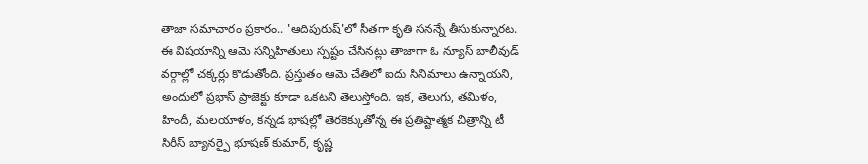తాజా సమాచారం ప్రకారం.. 'ఆదిపురుష్'లో సీతగా కృతి సనన్నే తీసుకున్నారట. ఈ విషయాన్ని ఆమె సన్నిహితులు స్పష్టం చేసినట్లు తాజాగా ఓ న్యూస్ బాలీవుడ్ వర్గాల్లో చక్కర్లు కొడుతోంది. ప్రస్తుతం ఆమె చేతిలో ఐదు సినిమాలు ఉన్నాయని, అందులో ప్రభాస్ ప్రాజెక్టు కూడా ఒకటని తెలుస్తోంది. ఇక, తెలుగు, తమిళం, హిందీ, మలయాళం, కన్నడ భాషల్లో తెరకెక్కుతోన్న ఈ ప్రతిష్టాత్మక చిత్రాన్ని టీ సిరీస్ బ్యానర్పై భూషణ్ కుమార్, కృష్ణ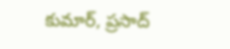కుమార్, ప్రసాద్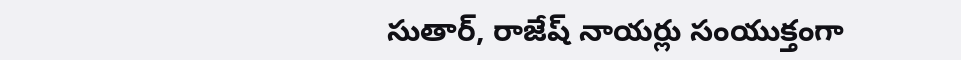సుతార్, రాజేష్ నాయర్లు సంయుక్తంగా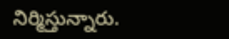నిర్మిస్తున్నారు.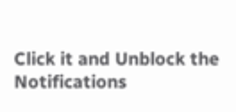Click it and Unblock the Notifications